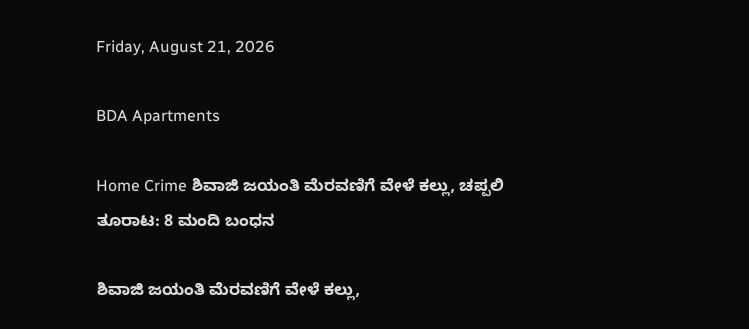Friday, August 21, 2026

BDA Apartments

Home Crime ಶಿವಾಜಿ ಜಯಂತಿ ಮೆರವಣಿಗೆ ವೇಳೆ ಕಲ್ಲು, ಚಪ್ಪಲಿ ತೂರಾಟ: 8 ಮಂದಿ ಬಂಧನ

ಶಿವಾಜಿ ಜಯಂತಿ ಮೆರವಣಿಗೆ ವೇಳೆ ಕಲ್ಲು,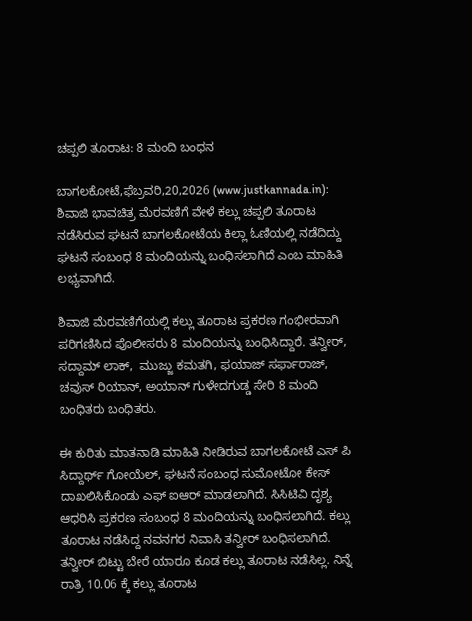ಚಪ್ಪಲಿ ತೂರಾಟ: 8 ಮಂದಿ ಬಂಧನ

ಬಾಗಲಕೋಟೆ,ಫೆಬ್ರವರಿ,20,2026 (www.justkannada.in): ಶಿವಾಜಿ ಭಾವಚಿತ್ರ ಮೆರವಣಿಗೆ ವೇಳೆ ಕಲ್ಲು ಚಪ್ಪಲಿ ತೂರಾಟ ನಡೆಸಿರುವ ಘಟನೆ ಬಾಗಲಕೋಟೆಯ ಕಿಲ್ಲಾ ಓಣಿಯಲ್ಲಿ ನಡೆದಿದ್ದು ಘಟನೆ ಸಂಬಂಧ 8 ಮಂದಿಯನ್ನು ಬಂಧಿಸಲಾಗಿದೆ ಎಂಬ ಮಾಹಿತಿ ಲಭ್ಯವಾಗಿದೆ.

ಶಿವಾಜಿ ಮೆರವಣಿಗೆಯಲ್ಲಿ ಕಲ್ಲು ತೂರಾಟ ಪ್ರಕರಣ ಗಂಭೀರವಾಗಿ ಪರಿಗಣಿಸಿದ ಪೊಲೀಸರು 8 ಮಂದಿಯನ್ನು ಬಂಧಿಸಿದ್ದಾರೆ. ತನ್ವೀರ್, ಸದ್ದಾಮ್ ಲಾಕ್,  ಮುಜ್ಜು ಕಮತಗಿ, ಫಯಾಜ್ ಸರ್ಫಾರಾಜ್, ಚವುಸ್ ರಿಯಾನ್, ಅಯಾನ್ ಗುಳೇದಗುಡ್ಡ ಸೇರಿ 8 ಮಂದಿ ಬಂಧಿತರು ಬಂಧಿತರು.

ಈ ಕುರಿತು ಮಾತನಾಡಿ ಮಾಹಿತಿ ನೀಡಿರುವ ಬಾಗಲಕೋಟೆ ಎಸ್ ಪಿ ಸಿದ್ದಾರ್ಥ್ ಗೋಯೆಲ್, ಘಟನೆ ಸಂಬಂಧ ಸುಮೋಟೋ ಕೇಸ್ ದಾಖಲಿಸಿಕೊಂಡು ಎಫ್ ಐಆರ್ ಮಾಡಲಾಗಿದೆ. ಸಿಸಿಟಿವಿ ದೃಶ್ಯ ಆಧರಿಸಿ ಪ್ರಕರಣ ಸಂಬಂಧ 8 ಮಂದಿಯನ್ನು ಬಂಧಿಸಲಾಗಿದೆ. ಕಲ್ಲು ತೂರಾಟ ನಡೆಸಿದ್ದ ನವನಗರ ನಿವಾಸಿ ತನ್ವೀರ್ ಬಂಧಿಸಲಾಗಿದೆ. ತನ್ವೀರ್ ಬಿಟ್ಟು ಬೇರೆ ಯಾರೂ ಕೂಡ ಕಲ್ಲು ತೂರಾಟ ನಡೆಸಿಲ್ಲ. ನಿನ್ನೆ ರಾತ್ರಿ 10.06 ಕ್ಕೆ ಕಲ್ಲು ತೂರಾಟ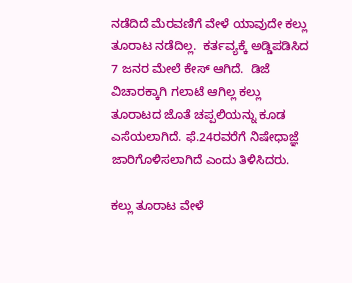ನಡೆದಿದೆ ಮೆರವಣಿಗೆ ವೇಳೆ ಯಾವುದೇ ಕಲ್ಲು ತೂರಾಟ ನಡೆದಿಲ್ಲ.  ಕರ್ತವ್ಯಕ್ಕೆ ಅಡ್ಡಿಪಡಿಸಿದ  7 ಜನರ ಮೇಲೆ ಕೇಸ್ ಆಗಿದೆ.  ಡಿಜೆ ವಿಚಾರಕ್ಕಾಗಿ ಗಲಾಟೆ ಆಗಿಲ್ಲ ಕಲ್ಲು ತೂರಾಟದ ಜೊತೆ ಚಪ್ಪಲಿಯನ್ನು ಕೂಡ ಎಸೆಯಲಾಗಿದೆ. ಫೆ.24ರವರೆಗೆ ನಿಷೇಧಾಜ್ಞೆ ಜಾರಿಗೊಳಿಸಲಾಗಿದೆ ಎಂದು ತಿಳಿಸಿದರು.

ಕಲ್ಲು ತೂರಾಟ ವೇಳೆ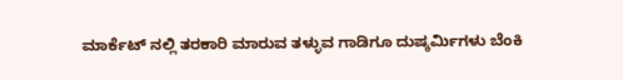ಮಾರ್ಕೆಟ್ ನಲ್ಲಿ ತರಕಾರಿ ಮಾರುವ ತಳ್ಳುವ ಗಾಡಿಗೂ ದುಷ್ಕರ್ಮಿಗಳು ಬೆಂಕಿ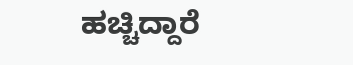ಹಚ್ಚಿದ್ದಾರೆ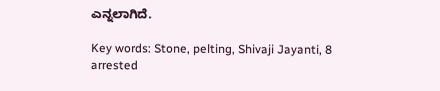ಎನ್ನಲಾಗಿದೆ.

Key words: Stone, pelting, Shivaji Jayanti, 8 arrested